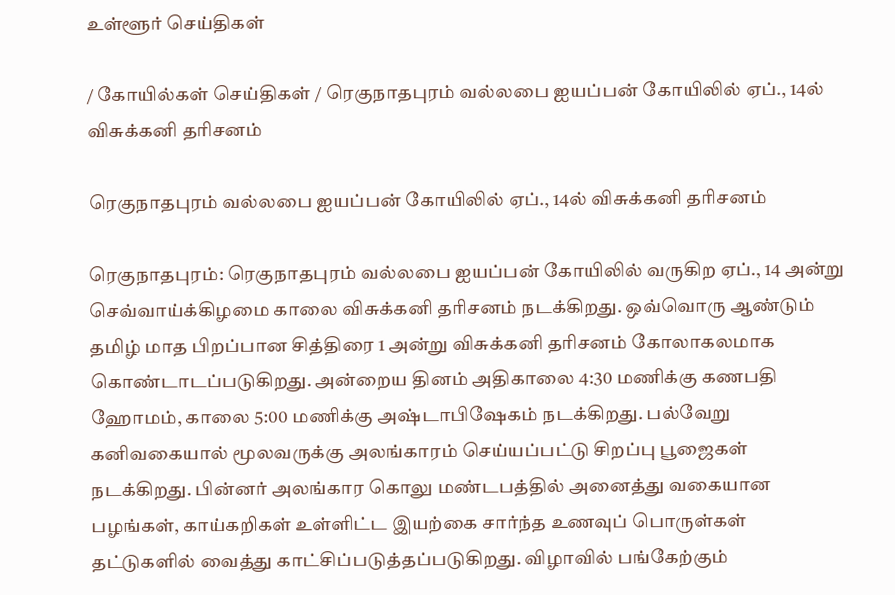உள்ளூர் செய்திகள்

/ கோயில்கள் செய்திகள் / ரெகுநாதபுரம் வல்லபை ஐயப்பன் கோயிலில் ஏப்., 14ல் விசுக்கனி தரிசனம்

ரெகுநாதபுரம் வல்லபை ஐயப்பன் கோயிலில் ஏப்., 14ல் விசுக்கனி தரிசனம்

ரெகுநாதபுரம்: ரெகுநாதபுரம் வல்லபை ஐயப்பன் கோயிலில் வருகிற ஏப்., 14 அன்று செவ்வாய்க்கிழமை காலை விசுக்கனி தரிசனம் நடக்கிறது. ஒவ்வொரு ஆண்டும் தமிழ் மாத பிறப்பான சித்திரை 1 அன்று விசுக்கனி தரிசனம் கோலாகலமாக கொண்டாடப்படுகிறது. அன்றைய தினம் அதிகாலை 4:30 மணிக்கு கணபதி ஹோமம், காலை 5:00 மணிக்கு அஷ்டாபிஷேகம் நடக்கிறது. பல்வேறு கனிவகையால் மூலவருக்கு அலங்காரம் செய்யப்பட்டு சிறப்பு பூஜைகள் நடக்கிறது. பின்னர் அலங்கார கொலு மண்டபத்தில் அனைத்து வகையான பழங்கள், காய்கறிகள் உள்ளிட்ட இயற்கை சார்ந்த உணவுப் பொருள்கள் தட்டுகளில் வைத்து காட்சிப்படுத்தப்படுகிறது. விழாவில் பங்கேற்கும்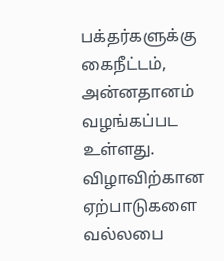பக்தர்களுக்கு கைநீட்டம், அன்னதானம் வழங்கப்பட உள்ளது. விழாவிற்கான ஏற்பாடுகளை வல்லபை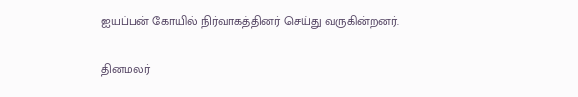ஐயப்பன் கோயில் நிர்வாகத்தினர் செய்து வருகின்றனர்.


தினமலர்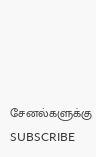சேனல்களுக்கு SUBSCRIBE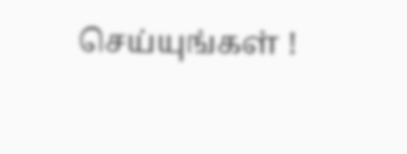செய்யுங்கள் !